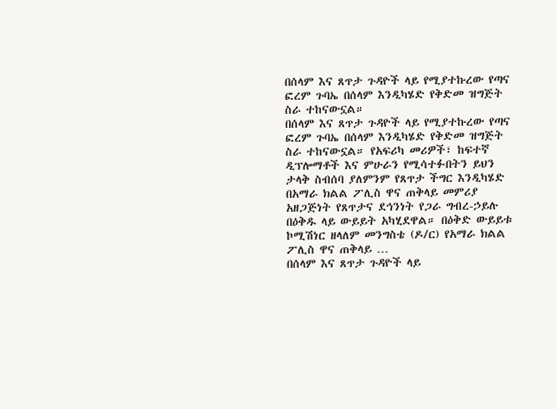በሰላም እና ጸጥታ ጉዳዮች ላይ የሚያተኩረው የጣና ፎረም ጉባኤ በሰላም እንዲካሄድ የቅድመ ዝግጅት ስራ ተከናውኗል።
በሰላም እና ጸጥታ ጉዳዮች ላይ የሚያተኩረው የጣና ፎረም ጉባኤ በሰላም እንዲካሄድ የቅድመ ዝግጅት ስራ ተከናውኗል። የአፍሪካ መሪዎች፣ ከፍተኛ ዲፕሎማቶች እና ምሁራን የሚሳተፉበትን ይህን ታላቅ ስብሰባ ያለምንም የጸጥታ ችግር እንዲካሄድ በአማራ ክልል ፖሊስ ዋና ጠቅላይ መምሪያ አዘጋጅነት የጸጥታና ደኅንነት የጋራ ግብረ-ኃይሉ በዕቅዱ ላይ ውይይት አካሂደዋል። በዕቅድ ውይይቱ ኮሚሽነር ዘላለም መንግስቴ (ዶ/ር) የአማራ ክልል ፖሊስ ዋና ጠቅላይ …
በሰላም እና ጸጥታ ጉዳዮች ላይ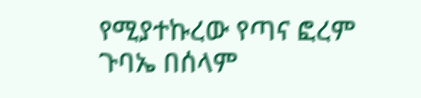የሚያተኩረው የጣና ፎረም ጉባኤ በሰላም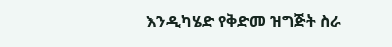እንዲካሄድ የቅድመ ዝግጅት ስራ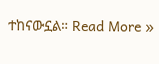ተከናውኗል። Read More »